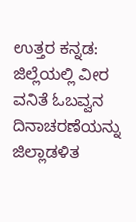ಉತ್ತರ ಕನ್ನಡ: ಜಿಲ್ಲೆಯಲ್ಲಿ ವೀರ ವನಿತೆ ಓಬವ್ವನ ದಿನಾಚರಣೆಯನ್ನು ಜಿಲ್ಲಾಡಳಿತ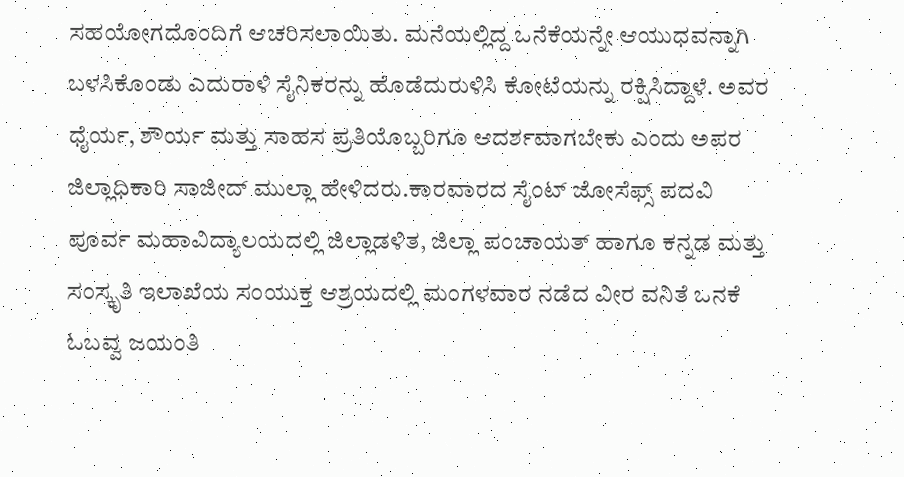ಸಹಯೋಗದೊಂದಿಗೆ ಆಚರಿಸಲಾಯಿತು. ಮನೆಯಲ್ಲಿದ್ದ ಒನೆಕೆಯನ್ನೇ ಆಯುಧವನ್ನಾಗಿ ಬಳಸಿಕೊಂಡು ಎದುರಾಳಿ ಸೈನಿಕರನ್ನು ಹೊಡೆದುರುಳಿಸಿ ಕೋಟೆಯನ್ನು ರಕ್ಷಿಸಿದ್ದಾಳೆ. ಅವರ ಧೈರ್ಯ, ಶೌರ್ಯ ಮತ್ತು ಸಾಹಸ ಪ್ರತಿಯೊಬ್ಬರಿಗೂ ಆದರ್ಶವಾಗಬೇಕು ಎಂದು ಅಪರ ಜಿಲ್ಲಾಧಿಕಾರಿ ಸಾಜೀದ್ ಮುಲ್ಲಾ ಹೇಳಿದರು.ಕಾರವಾರದ ಸೈಂಟ್ ಜೋಸೆಫ್ಸ್ ಪದವಿ ಪೂರ್ವ ಮಹಾವಿದ್ಯಾಲಯದಲ್ಲಿ ಜಿಲ್ಲಾಡಳಿತ, ಜಿಲ್ಲಾ ಪಂಚಾಯತ್ ಹಾಗೂ ಕನ್ನಡ ಮತ್ತು ಸಂಸ್ಕೃತಿ ಇಲಾಖೆಯ ಸಂಯುಕ್ತ ಆಶ್ರಯದಲ್ಲಿ ಮಂಗಳವಾರ ನಡೆದ ವೀರ ವನಿತೆ ಒನಕೆ ಓಬವ್ವ ಜಯಂತಿ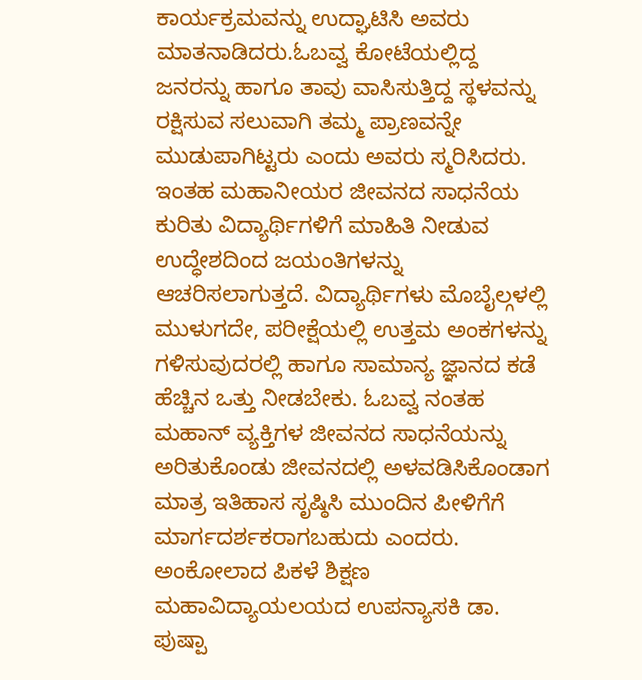ಕಾರ್ಯಕ್ರಮವನ್ನು ಉದ್ಘಾಟಿಸಿ ಅವರು ಮಾತನಾಡಿದರು.ಓಬವ್ವ ಕೋಟೆಯಲ್ಲಿದ್ದ ಜನರನ್ನು ಹಾಗೂ ತಾವು ವಾಸಿಸುತ್ತಿದ್ದ ಸ್ಥಳವನ್ನು ರಕ್ಷಿಸುವ ಸಲುವಾಗಿ ತಮ್ಮ ಪ್ರಾಣವನ್ನೇ ಮುಡುಪಾಗಿಟ್ಟರು ಎಂದು ಅವರು ಸ್ಮರಿಸಿದರು.
ಇಂತಹ ಮಹಾನೀಯರ ಜೀವನದ ಸಾಧನೆಯ ಕುರಿತು ವಿದ್ಯಾರ್ಥಿಗಳಿಗೆ ಮಾಹಿತಿ ನೀಡುವ ಉದ್ಧೇಶದಿಂದ ಜಯಂತಿಗಳನ್ನು ಆಚರಿಸಲಾಗುತ್ತದೆ. ವಿದ್ಯಾರ್ಥಿಗಳು ಮೊಬೈಲ್ಗಳಲ್ಲಿ ಮುಳುಗದೇ, ಪರೀಕ್ಷೆಯಲ್ಲಿ ಉತ್ತಮ ಅಂಕಗಳನ್ನು ಗಳಿಸುವುದರಲ್ಲಿ ಹಾಗೂ ಸಾಮಾನ್ಯ ಜ್ಞಾನದ ಕಡೆ ಹೆಚ್ಚಿನ ಒತ್ತು ನೀಡಬೇಕು. ಓಬವ್ವ ನಂತಹ ಮಹಾನ್ ವ್ಯಕ್ತಿಗಳ ಜೀವನದ ಸಾಧನೆಯನ್ನು ಅರಿತುಕೊಂಡು ಜೀವನದಲ್ಲಿ ಅಳವಡಿಸಿಕೊಂಡಾಗ ಮಾತ್ರ ಇತಿಹಾಸ ಸೃಷ್ಠಿಸಿ ಮುಂದಿನ ಪೀಳಿಗೆಗೆ ಮಾರ್ಗದರ್ಶಕರಾಗಬಹುದು ಎಂದರು.
ಅಂಕೋಲಾದ ಪಿಕಳೆ ಶಿಕ್ಷಣ ಮಹಾವಿದ್ಯಾಯಲಯದ ಉಪನ್ಯಾಸಕಿ ಡಾ. ಪುಷ್ಪಾ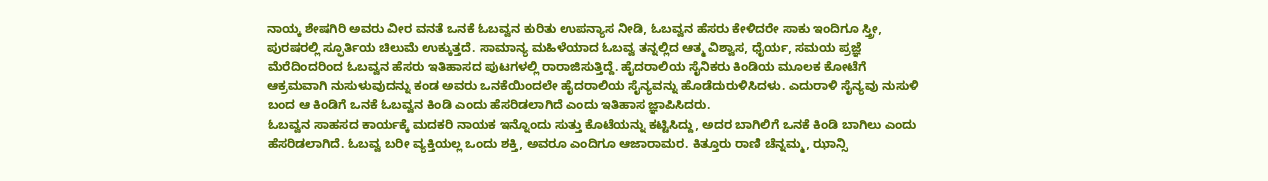ನಾಯ್ಕ ಶೇಷಗಿರಿ ಅವರು ವೀರ ವನತೆ ಒನಕೆ ಓಬವ್ವನ ಕುರಿತು ಉಪನ್ಯಾಸ ನೀಡಿ, ಓಬವ್ವನ ಹೆಸರು ಕೇಳಿದರೇ ಸಾಕು ಇಂದಿಗೂ ಸ್ತ್ರೀ, ಪುರಷರಲ್ಲಿ ಸ್ಫೂರ್ತಿಯ ಚಿಲುಮೆ ಉಕ್ಕುತ್ತದೆ. ಸಾಮಾನ್ಯ ಮಹಿಳೆಯಾದ ಓಬವ್ವ ತನ್ನಲ್ಲಿದ ಆತ್ಮ ವಿಶ್ವಾಸ, ಧೈರ್ಯ, ಸಮಯ ಪ್ರಜ್ಞೆ ಮೆರೆದಿಂದರಿಂದ ಓಬವ್ವನ ಹೆಸರು ಇತಿಹಾಸದ ಪುಟಗಳಲ್ಲಿ ರಾರಾಜಿಸುತ್ತಿದ್ದೆ. ಹೈದರಾಲಿಯ ಸೈನಿಕರು ಕಿಂಡಿಯ ಮೂಲಕ ಕೋಟೆಗೆ ಆಕ್ರಮವಾಗಿ ನುಸುಳುವುದನ್ನು ಕಂಡ ಅವರು ಒನಕೆಯಿಂದಲೇ ಹೈದರಾಲಿಯ ಸೈನ್ಯವನ್ನು ಹೊಡೆದುರುಳಿಸಿದಳು. ಎದುರಾಳಿ ಸೈನ್ಯವು ನುಸುಳಿ ಬಂದ ಆ ಕಿಂಡಿಗೆ ಒನಕೆ ಓಬವ್ವನ ಕಿಂಡಿ ಎಂದು ಹೆಸರಿಡಲಾಗಿದೆ ಎಂದು ಇತಿಹಾಸ ಜ್ಞಾಪಿಸಿದರು.
ಓಬವ್ವನ ಸಾಹಸದ ಕಾರ್ಯಕ್ಕೆ ಮದಕರಿ ನಾಯಕ ಇನ್ನೊಂದು ಸುತ್ತು ಕೊಟೆಯನ್ನು ಕಟ್ಟಿಸಿದ್ದು, ಅದರ ಬಾಗಿಲಿಗೆ ಒನಕೆ ಕಿಂಡಿ ಬಾಗಿಲು ಎಂದು ಹೆಸರಿಡಲಾಗಿದೆ. ಓಬವ್ವ ಬರೀ ವ್ಯಕ್ತಿಯಲ್ಲ ಒಂದು ಶಕ್ತಿ, ಅವರೂ ಎಂದಿಗೂ ಆಜಾರಾಮರ. ಕಿತ್ತೂರು ರಾಣಿ ಚೆನ್ನಮ್ಮ, ಝಾನ್ಸಿ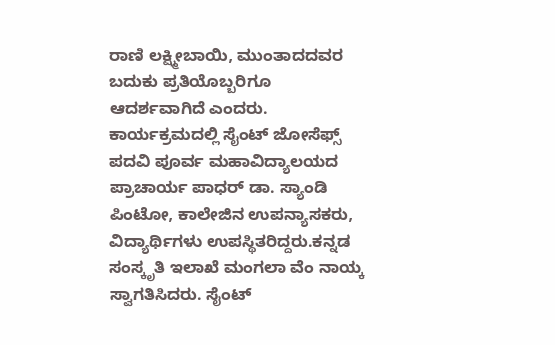ರಾಣಿ ಲಕ್ಷ್ಮೀಬಾಯಿ, ಮುಂತಾದದವರ ಬದುಕು ಪ್ರತಿಯೊಬ್ಬರಿಗೂ ಆದರ್ಶವಾಗಿದೆ ಎಂದರು. ಕಾರ್ಯಕ್ರಮದಲ್ಲಿ ಸೈಂಟ್ ಜೋಸೆಫ್ಸ್ ಪದವಿ ಪೂರ್ವ ಮಹಾವಿದ್ಯಾಲಯದ ಪ್ರಾಚಾರ್ಯ ಪಾಧರ್ ಡಾ. ಸ್ಯಾಂಡಿ ಪಿಂಟೋ, ಕಾಲೇಜಿನ ಉಪನ್ಯಾಸಕರು, ವಿದ್ಯಾರ್ಥಿಗಳು ಉಪಸ್ಥಿತರಿದ್ದರು.ಕನ್ನಡ ಸಂಸ್ಕೃತಿ ಇಲಾಖೆ ಮಂಗಲಾ ವೆಂ ನಾಯ್ಕ ಸ್ವಾಗತಿಸಿದರು. ಸೈಂಟ್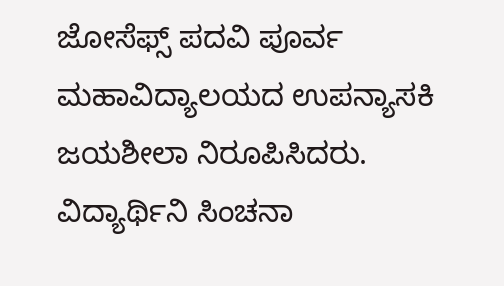ಜೋಸೆಫ್ಸ್ ಪದವಿ ಪೂರ್ವ ಮಹಾವಿದ್ಯಾಲಯದ ಉಪನ್ಯಾಸಕಿ ಜಯಶೀಲಾ ನಿರೂಪಿಸಿದರು. ವಿದ್ಯಾರ್ಥಿನಿ ಸಿಂಚನಾ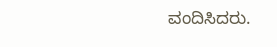ವಂದಿಸಿದರು.